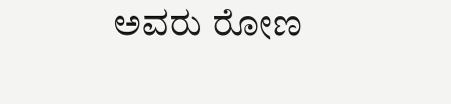ಅವರು ರೋಣ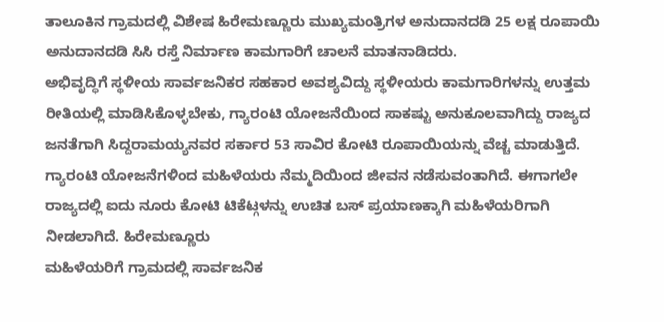ತಾಲೂಕಿನ ಗ್ರಾಮದಲ್ಲಿ ವಿಶೇಷ ಹಿರೇಮಣ್ಣೂರು ಮುಖ್ಯಮಂತ್ರಿಗಳ ಅನುದಾನದಡಿ 25 ಲಕ್ಷ ರೂಪಾಯಿ ಅನುದಾನದಡಿ ಸಿಸಿ ರಸ್ತೆ ನಿರ್ಮಾಣ ಕಾಮಗಾರಿಗೆ ಚಾಲನೆ ಮಾತನಾಡಿದರು.
ಅಭಿವೃದ್ಧಿಗೆ ಸ್ಥಳೀಯ ಸಾರ್ವಜನಿಕರ ಸಹಕಾರ ಅವಶ್ಯವಿದ್ದು ಸ್ಥಳೀಯರು ಕಾಮಗಾರಿಗಳನ್ನು ಉತ್ತಮ ರೀತಿಯಲ್ಲಿ ಮಾಡಿಸಿಕೊಳ್ಳಬೇಕು, ಗ್ಯಾರಂಟಿ ಯೋಜನೆಯಿಂದ ಸಾಕಷ್ಟು ಅನುಕೂಲವಾಗಿದ್ದು ರಾಜ್ಯದ ಜನತೆಗಾಗಿ ಸಿದ್ದರಾಮಯ್ಯನವರ ಸರ್ಕಾರ 53 ಸಾವಿರ ಕೋಟಿ ರೂಪಾಯಿಯನ್ನು ವೆಚ್ಚ ಮಾಡುತ್ತಿದೆ. ಗ್ಯಾರಂಟಿ ಯೋಜನೆಗಳಿಂದ ಮಹಿಳೆಯರು ನೆಮ್ಮದಿಯಿಂದ ಜೀವನ ನಡೆಸುವಂತಾಗಿದೆ. ಈಗಾಗಲೇ ರಾಜ್ಯದಲ್ಲಿ ಐದು ನೂರು ಕೋಟಿ ಟಿಕೆಟ್ಗಳನ್ನು ಉಚಿತ ಬಸ್ ಪ್ರಯಾಣಕ್ಕಾಗಿ ಮಹಿಳೆಯರಿಗಾಗಿ ನೀಡಲಾಗಿದೆ. ಹಿರೇಮಣ್ಣೂರು
ಮಹಿಳೆಯರಿಗೆ ಗ್ರಾಮದಲ್ಲಿ ಸಾರ್ವಜನಿಕ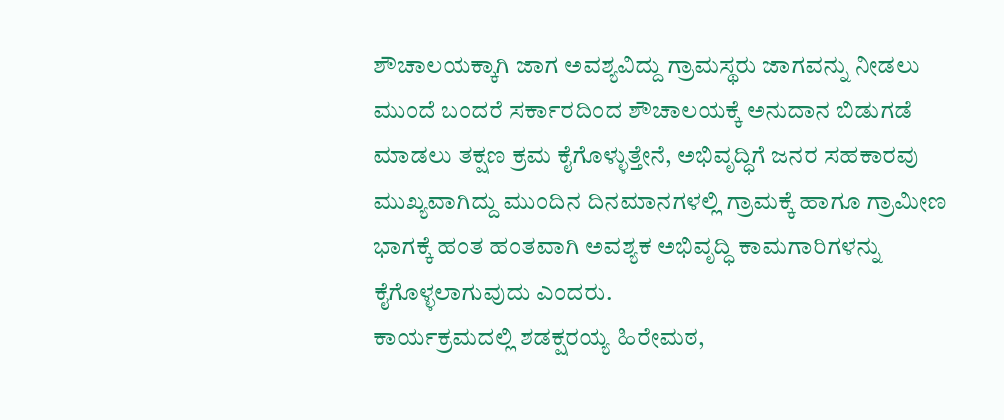ಶೌಚಾಲಯಕ್ಕಾಗಿ ಜಾಗ ಅವಶ್ಯವಿದ್ದು ಗ್ರಾಮಸ್ಥರು ಜಾಗವನ್ನು ನೀಡಲು ಮುಂದೆ ಬಂದರೆ ಸರ್ಕಾರದಿಂದ ಶೌಚಾಲಯಕ್ಕೆ ಅನುದಾನ ಬಿಡುಗಡೆ ಮಾಡಲು ತಕ್ಷಣ ಕ್ರಮ ಕೈಗೊಳ್ಳುತ್ತೇನೆ, ಅಭಿವೃದ್ಧಿಗೆ ಜನರ ಸಹಕಾರವು ಮುಖ್ಯವಾಗಿದ್ದು ಮುಂದಿನ ದಿನಮಾನಗಳಲ್ಲಿ ಗ್ರಾಮಕ್ಕೆ ಹಾಗೂ ಗ್ರಾಮೀಣ ಭಾಗಕ್ಕೆ ಹಂತ ಹಂತವಾಗಿ ಅವಶ್ಯಕ ಅಭಿವೃದ್ಧಿ ಕಾಮಗಾರಿಗಳನ್ನು ಕೈಗೊಳ್ಳಲಾಗುವುದು ಎಂದರು.
ಕಾರ್ಯಕ್ರಮದಲ್ಲಿ ಶಡಕ್ಷರಯ್ಯ ಹಿರೇಮಠ,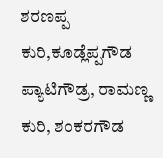ಶರಣಪ್ಪ ಕುರಿ,ಕೂಡ್ಲೆಪ್ಪಗೌಡ ಪ್ಯಾಟಿಗೌಡ್ರ, ರಾಮಣ್ಣ ಕುರಿ, ಶಂಕರಗೌಡ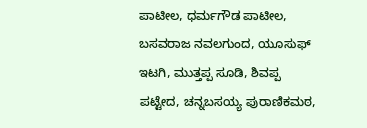ಪಾಟೀಲ, ಧರ್ಮಗೌಡ ಪಾಟೀಲ, ಬಸವರಾಜ ನವಲಗುಂದ, ಯೂಸುಫ್ ಇಟಗಿ, ಮುತ್ತಪ್ಪ ಸೂಡಿ, ಶಿವಪ್ಪ ಪಟ್ಟೇದ, ಚನ್ನಬಸಯ್ಯ ಪುರಾಣಿಕಮಠ,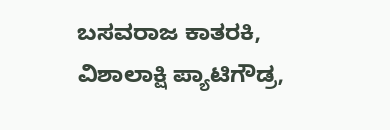ಬಸವರಾಜ ಕಾತರಕಿ, ವಿಶಾಲಾಕ್ಷಿ ಪ್ಯಾಟಿಗೌಡ್ರ,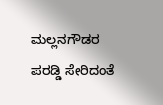ಮಲ್ಲನಗೌಡರ ಪರಡ್ಡಿ ಸೇರಿದಂತೆ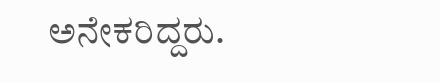ಅನೇಕರಿದ್ದರು.